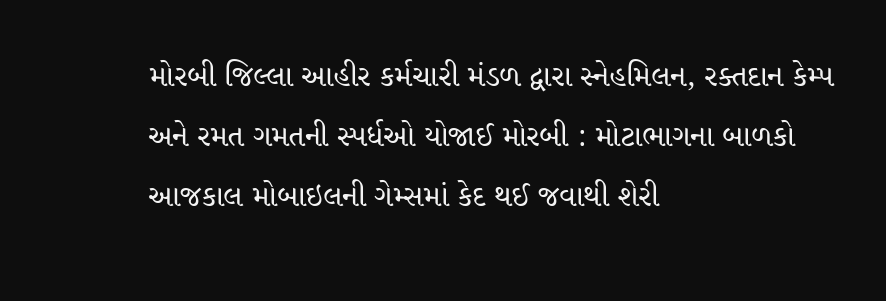મોરબી જિલ્લા આહીર કર્મચારી મંડળ દ્વારા સ્નેહમિલન, રક્તદાન કેમ્પ અને રમત ગમતની સ્પર્ધઓ યોજાઈ મોરબી : મોટાભાગના બાળકો આજકાલ મોબાઇલની ગેમ્સમાં કેદ થઈ જવાથી શેરી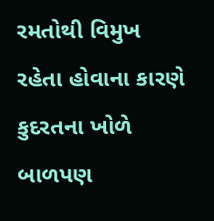રમતોથી વિમુખ રહેતા હોવાના કારણે કુદરતના ખોળે બાળપણ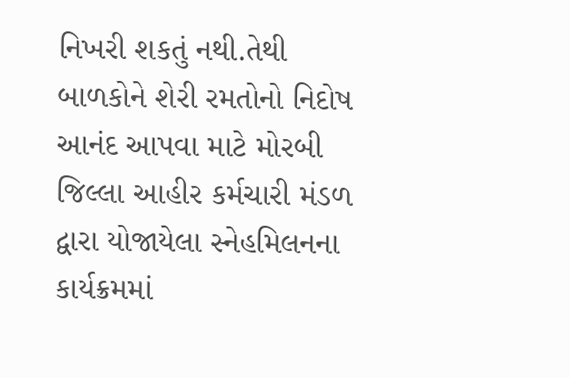નિખરી શકતું નથી.તેથી બાળકોને શેરી રમતોનો નિદોષ આનંદ આપવા માટે મોરબી જિલ્લા આહીર કર્મચારી મંડળ દ્વારા યોજાયેલા સ્નેહમિલનના કાર્યક્રમમાં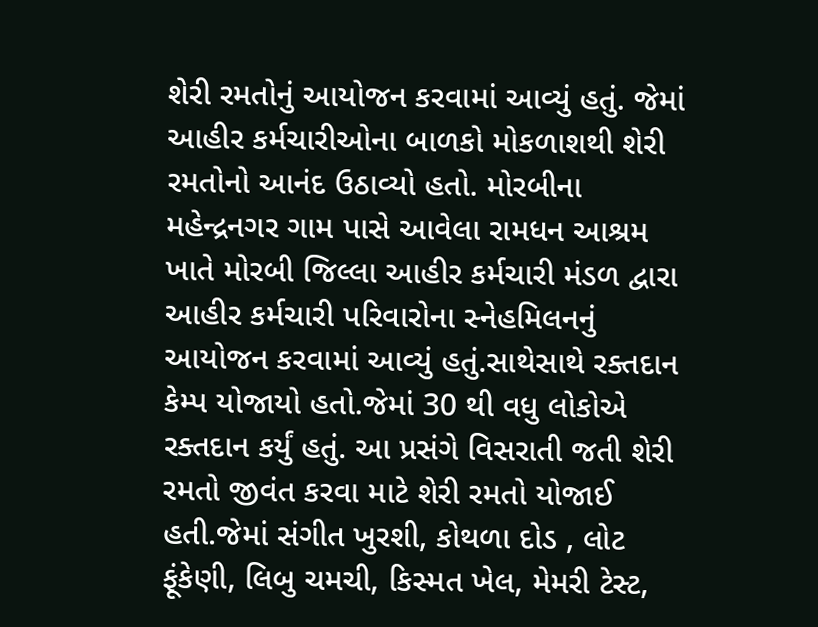શેરી રમતોનું આયોજન કરવામાં આવ્યું હતું. જેમાં આહીર કર્મચારીઓના બાળકો મોકળાશથી શેરી રમતોનો આનંદ ઉઠાવ્યો હતો. મોરબીના મહેન્દ્રનગર ગામ પાસે આવેલા રામધન આશ્રમ ખાતે મોરબી જિલ્લા આહીર કર્મચારી મંડળ દ્વારા આહીર કર્મચારી પરિવારોના સ્નેહમિલનનું આયોજન કરવામાં આવ્યું હતું.સાથેસાથે રક્તદાન કેમ્પ યોજાયો હતો.જેમાં 30 થી વધુ લોકોએ રક્તદાન કર્યું હતું. આ પ્રસંગે વિસરાતી જતી શેરી રમતો જીવંત કરવા માટે શેરી રમતો યોજાઈ હતી.જેમાં સંગીત ખુરશી, કોથળા દોડ , લોટ ફૂંકેણી, લિબુ ચમચી, કિસ્મત ખેલ, મેમરી ટેસ્ટ,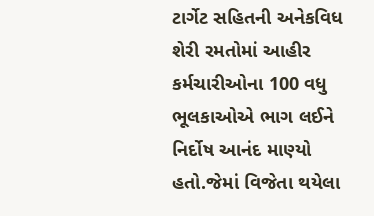ટાર્ગેટ સહિતની અનેકવિધ શેરી રમતોમાં આહીર કર્મચારીઓના 100 વધુ ભૂલકાઓએ ભાગ લઈને નિર્દોષ આનંદ માણ્યો હતો.જેમાં વિજેતા થયેલા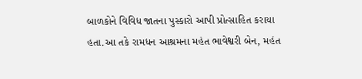બાળકોને વિવિધ જાતના પુસ્કારો આપી પ્રોત્સાહિત કરાયા હતા.આ તકે રામધન આશ્રમના મહંત ભાવેશ્વરી બેન, મહંત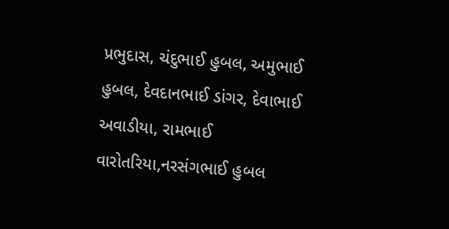પ્રભુદાસ, ચંદુભાઈ હુબલ, અમુભાઈ હુબલ, દેવદાનભાઈ ડાંગર, દેવાભાઈ અવાડીયા, રામભાઈ વારોતરિયા,નરસંગભાઈ હુબલ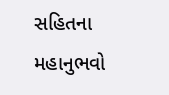સહિતના મહાનુભવો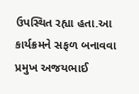ઉપસ્થિત રહ્યા હતા.આ કાર્યક્રમને સફળ બનાવવા પ્રમુખ અજયભાઈ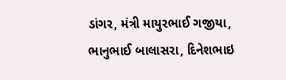ડાંગર, મંત્રી માયુરભાઈ ગજીયા, ભાનુભાઈ બાલાસરા, દિનેશભાઇ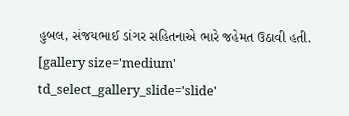હુબલ, સંજયભાઈ ડાંગર સહિતનાએ ભારે જહેમત ઉઠાવી હતી. [gallery size='medium' td_select_gallery_slide='slide'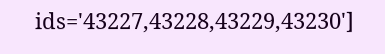ids='43227,43228,43229,43230']